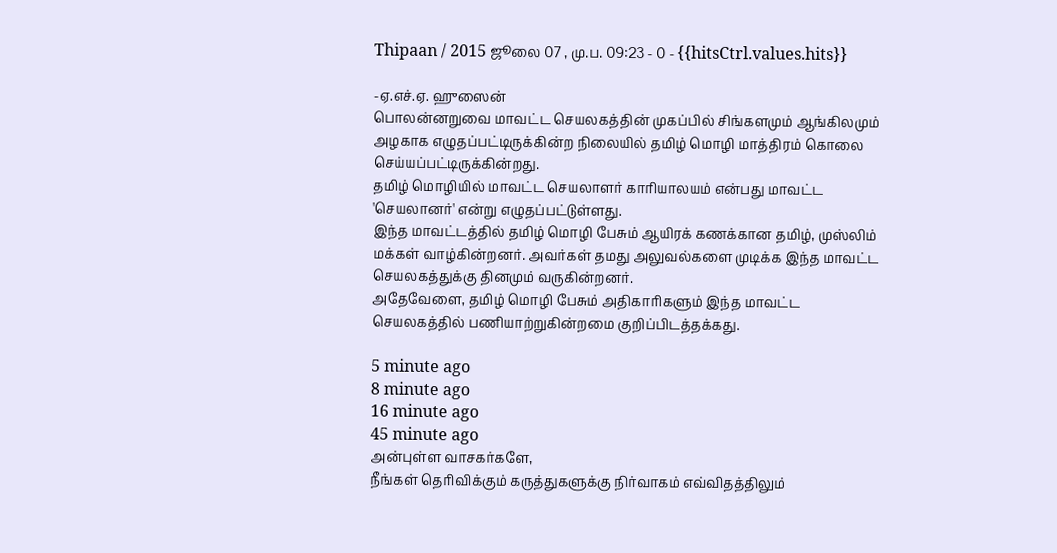Thipaan / 2015 ஜூலை 07 , மு.ப. 09:23 - 0 - {{hitsCtrl.values.hits}}

-ஏ.எச்.ஏ. ஹுஸைன்
பொலன்னறுவை மாவட்ட செயலகத்தின் முகப்பில் சிங்களமும் ஆங்கிலமும் அழகாக எழுதப்பட்டிருக்கின்ற நிலையில் தமிழ் மொழி மாத்திரம் கொலை செய்யப்பட்டிருக்கின்றது.
தமிழ் மொழியில் மாவட்ட செயலாளர் காரியாலயம் என்பது மாவட்ட 'செயலானர்' என்று எழுதப்பட்டுள்ளது.
இந்த மாவட்டத்தில் தமிழ் மொழி பேசும் ஆயிரக் கணக்கான தமிழ், முஸ்லிம் மக்கள் வாழ்கின்றனர். அவர்கள் தமது அலுவல்களை முடிக்க இந்த மாவட்ட செயலகத்துக்கு தினமும் வருகின்றனர்.
அதேவேளை, தமிழ் மொழி பேசும் அதிகாரிகளும் இந்த மாவட்ட செயலகத்தில் பணியாற்றுகின்றமை குறிப்பிடத்தக்கது.

5 minute ago
8 minute ago
16 minute ago
45 minute ago
அன்புள்ள வாசகர்களே,
நீங்கள் தெரிவிக்கும் கருத்துகளுக்கு நிர்வாகம் எவ்விதத்திலும்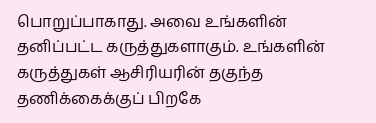பொறுப்பாகாது. அவை உங்களின் தனிப்பட்ட கருத்துகளாகும். உங்களின் கருத்துகள் ஆசிரியரின் தகுந்த தணிக்கைக்குப் பிறகே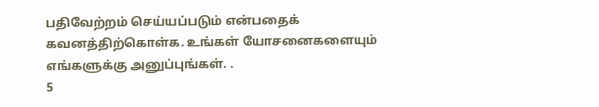பதிவேற்றம் செய்யப்படும் என்பதைக் கவனத்திற்கொள்க. உங்கள் யோசனைகளையும் எங்களுக்கு அனுப்புங்கள். .
5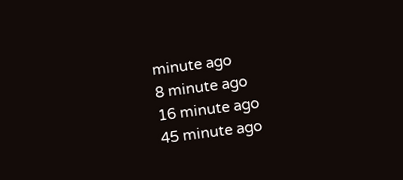minute ago
8 minute ago
16 minute ago
45 minute ago